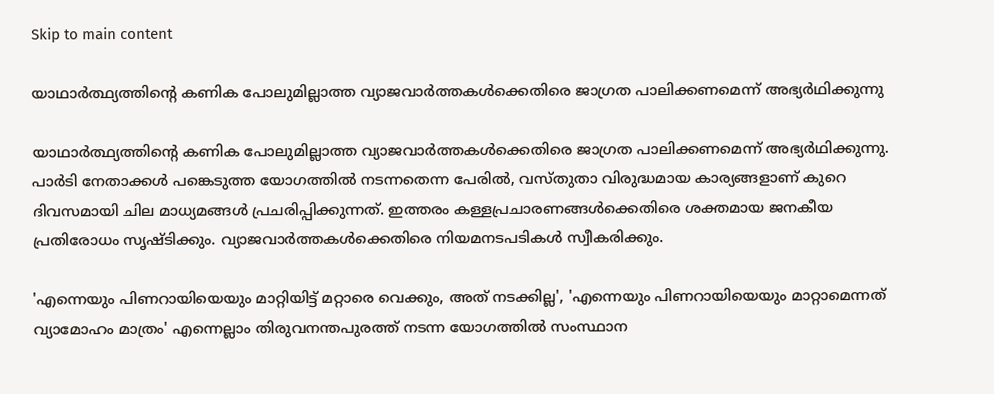Skip to main content

യാഥാര്‍ത്ഥ്യത്തിന്റെ കണിക പോലുമില്ലാത്ത വ്യാജവാര്‍ത്തകള്‍ക്കെതിരെ ജാഗ്രത പാലിക്കണമെന്ന്‌ അഭ്യര്‍ഥിക്കുന്നു

യാഥാര്‍ത്ഥ്യത്തിന്റെ കണിക പോലുമില്ലാത്ത വ്യാജവാര്‍ത്തകള്‍ക്കെതിരെ ജാഗ്രത പാലിക്കണമെന്ന്‌ അഭ്യര്‍ഥിക്കുന്നു. പാര്‍ടി നേതാക്കള്‍ പങ്കെടുത്ത യോഗത്തില്‍ നടന്നതെന്ന പേരില്‍, വസ്‌തുതാ വിരുദ്ധമായ കാര്യങ്ങളാണ്‌ കുറെ ദിവസമായി ചില മാധ്യമങ്ങള്‍ പ്രചരിപ്പിക്കുന്നത്‌. ഇത്തരം കള്ളപ്രചാരണങ്ങള്‍ക്കെതിരെ ശക്തമായ ജനകീയ പ്രതിരോധം സൃഷ്ടിക്കും. വ്യാജവാര്‍ത്തകള്‍ക്കെതിരെ നിയമനടപടികള്‍ സ്വീകരിക്കും.

'എന്നെയും പിണറായിയെയും മാറ്റിയിട്ട്‌ മറ്റാരെ വെക്കും, അത്‌ നടക്കില്ല', 'എന്നെയും പിണറായിയെയും മാറ്റാമെന്നത്‌ വ്യാമോഹം മാത്രം' എന്നെല്ലാം തിരുവനന്തപുരത്ത്‌ നടന്ന യോഗത്തില്‍ സംസ്ഥാന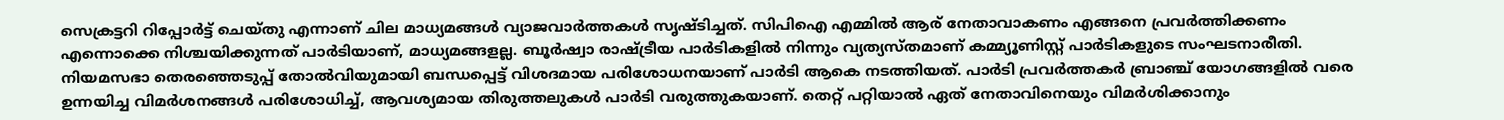സെക്രട്ടറി റിപ്പോര്‍ട്ട്‌ ചെയ്‌തു എന്നാണ്‌ ചില മാധ്യമങ്ങള്‍ വ്യാജവാര്‍ത്തകള്‍ സൃഷ്‌ടിച്ചത്‌. സിപിഐ എമ്മില്‍ ആര്‌ നേതാവാകണം എങ്ങനെ പ്രവര്‍ത്തിക്കണം എന്നൊക്കെ നിശ്ചയിക്കുന്നത്‌ പാര്‍ടിയാണ്‌, മാധ്യമങ്ങളല്ല. ബൂര്‍ഷ്വാ രാഷ്‌ട്രീയ പാര്‍ടികളില്‍ നിന്നും വ്യത്യസ്‌തമാണ്‌ കമ്മ്യൂണിസ്റ്റ്‌ പാര്‍ടികളുടെ സംഘടനാരീതി. നിയമസഭാ തെരഞ്ഞെടുപ്പ്‌ തോല്‍വിയുമായി ബന്ധപ്പെട്ട്‌ വിശദമായ പരിശോധനയാണ്‌ പാര്‍ടി ആകെ നടത്തിയത്‌. പാര്‍ടി പ്രവര്‍ത്തകര്‍ ബ്രാഞ്ച്‌ യോഗങ്ങളില്‍ വരെ ഉന്നയിച്ച വിമര്‍ശനങ്ങള്‍ പരിശോധിച്ച്‌, ആവശ്യമായ തിരുത്തലുകള്‍ പാര്‍ടി വരുത്തുകയാണ്‌. തെറ്റ്‌ പറ്റിയാല്‍ ഏത്‌ നേതാവിനെയും വിമര്‍ശിക്കാനും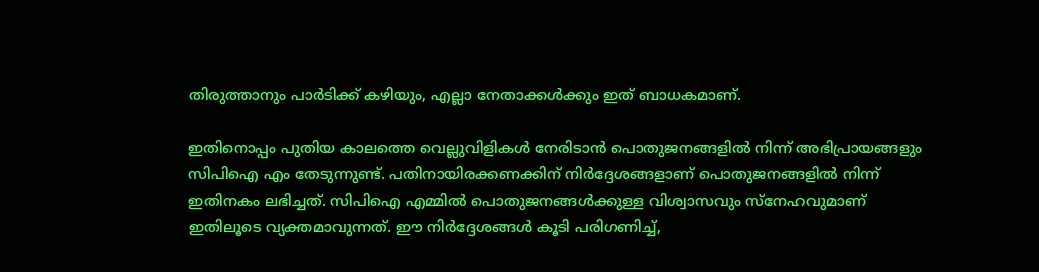തിരുത്താനും പാര്‍ടിക്ക്‌ കഴിയും, എല്ലാ നേതാക്കള്‍ക്കും ഇത്‌ ബാധകമാണ്‌.

ഇതിനൊപ്പം പുതിയ കാലത്തെ വെല്ലുവിളികള്‍ നേരിടാന്‍ പൊതുജനങ്ങളില്‍ നിന്ന്‌ അഭിപ്രായങ്ങളും സിപിഐ എം തേടുന്നുണ്ട്‌. പതിനായിരക്കണക്കിന്‌ നിര്‍ദ്ദേശങ്ങളാണ്‌ പൊതുജനങ്ങളില്‍ നിന്ന്‌ ഇതിനകം ലഭിച്ചത്‌. സിപിഐ എമ്മില്‍ പൊതുജനങ്ങള്‍ക്കുള്ള വിശ്വാസവും സ്‌നേഹവുമാണ്‌ ഇതിലൂടെ വ്യക്തമാവുന്നത്‌. ഈ നിര്‍ദ്ദേശങ്ങള്‍ കൂടി പരിഗണിച്ച്‌,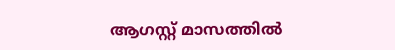ആഗസ്റ്റ് മാസത്തില്‍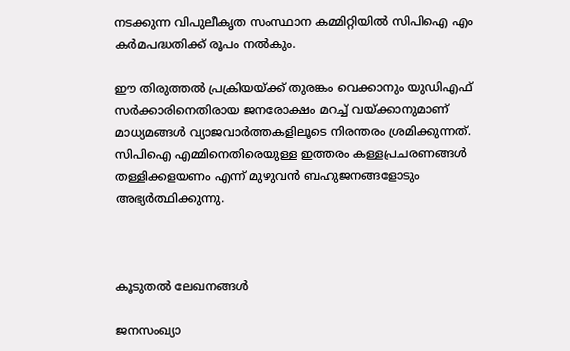നടക്കുന്ന വിപുലീകൃത സംസ്ഥാന കമ്മിറ്റിയില്‍ സിപിഐ എം കര്‍മപദ്ധതിക്ക്‌ രൂപം നല്‍കും.

ഈ തിരുത്തല്‍ പ്രക്രിയയ്‌ക്ക്‌ തുരങ്കം വെക്കാനും യുഡിഎഫ്‌ സര്‍ക്കാരിനെതിരായ ജനരോക്ഷം മറച്ച്‌ വയ്‌ക്കാനുമാണ്‌ മാധ്യമങ്ങള്‍ വ്യാജവാര്‍ത്തകളിലൂടെ നിരന്തരം ശ്രമിക്കുന്നത്‌. സിപിഐ എമ്മിനെതിരെയുള്ള ഇത്തരം കള്ളപ്രചരണങ്ങള്‍ തള്ളിക്കളയണം എന്ന്‌ മുഴുവന്‍ ബഹുജനങ്ങളോടും അഭ്യര്‍ത്ഥിക്കുന്നു.



കൂടുതൽ ലേഖനങ്ങൾ

ജനസംഖ്യാ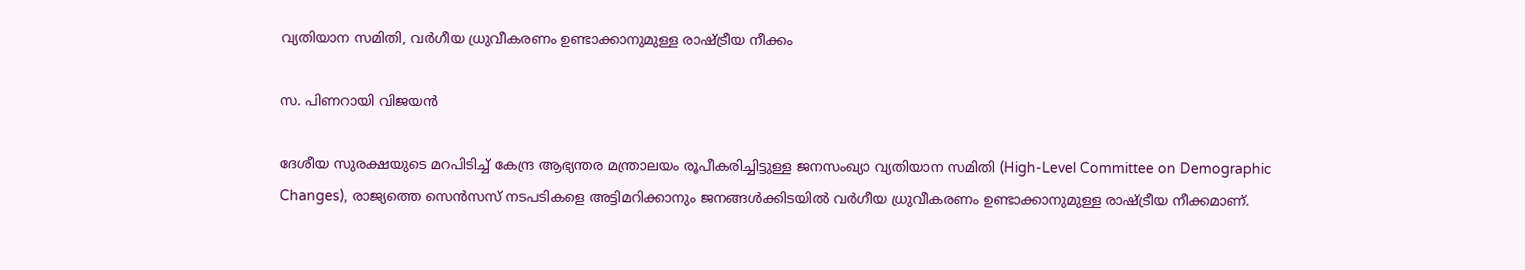വ്യതിയാന സമിതി, വർഗീയ ധ്രുവീകരണം ഉണ്ടാക്കാനുമുള്ള രാഷ്ട്രീയ നീക്കം

സ. പിണറായി വിജയൻ

ദേശീയ സുരക്ഷയുടെ മറപിടിച്ച് കേന്ദ്ര ആഭ്യന്തര മന്ത്രാലയം രൂപീകരിച്ചിട്ടുള്ള ജനസംഖ്യാ വ്യതിയാന സമിതി (High-Level Committee on Demographic Changes), രാജ്യത്തെ സെൻസസ് നടപടികളെ അട്ടിമറിക്കാനും ജനങ്ങൾക്കിടയിൽ വർഗീയ ധ്രുവീകരണം ഉണ്ടാക്കാനുമുള്ള രാഷ്ട്രീയ നീക്കമാണ്.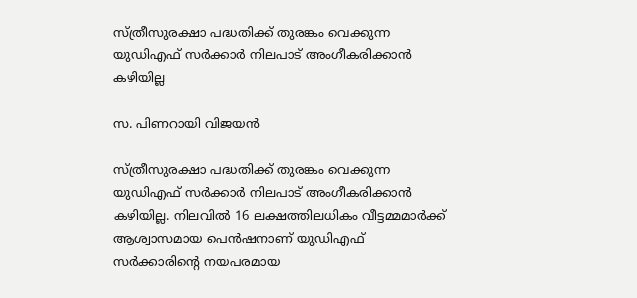സ്ത്രീസുരക്ഷാ പദ്ധതിക്ക് തുരങ്കം വെക്കുന്ന യുഡിഎഫ് സർക്കാർ നിലപാട് അംഗീകരിക്കാൻ കഴിയില്ല

സ. പിണറായി വിജയൻ

സ്ത്രീസുരക്ഷാ പദ്ധതിക്ക് തുരങ്കം വെക്കുന്ന യുഡിഎഫ് സർക്കാർ നിലപാട് അംഗീകരിക്കാൻ കഴിയില്ല. നിലവിൽ 16 ലക്ഷത്തിലധികം വീട്ടമ്മമാർക്ക് ആശ്വാസമായ പെൻഷനാണ് യുഡിഎഫ് സർക്കാരിന്റെ നയപരമായ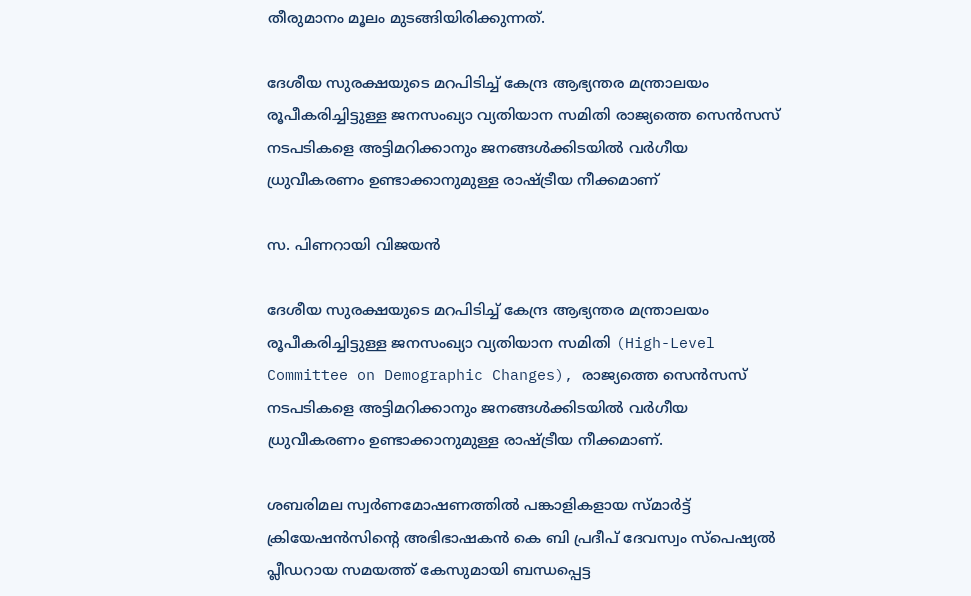തീരുമാനം മൂലം മുടങ്ങിയിരിക്കുന്നത്.

ദേശീയ സുരക്ഷയുടെ മറപിടിച്ച് കേന്ദ്ര ആഭ്യന്തര മന്ത്രാലയം രൂപീകരിച്ചിട്ടുള്ള ജനസംഖ്യാ വ്യതിയാന സമിതി രാജ്യത്തെ സെൻസസ് നടപടികളെ അട്ടിമറിക്കാനും ജനങ്ങൾക്കിടയിൽ വർഗീയ ധ്രുവീകരണം ഉണ്ടാക്കാനുമുള്ള രാഷ്ട്രീയ നീക്കമാണ്

സ. പിണറായി വിജയൻ

ദേശീയ സുരക്ഷയുടെ മറപിടിച്ച് കേന്ദ്ര ആഭ്യന്തര മന്ത്രാലയം രൂപീകരിച്ചിട്ടുള്ള ജനസംഖ്യാ വ്യതിയാന സമിതി (High-Level Committee on Demographic Changes), രാജ്യത്തെ സെൻസസ് നടപടികളെ അട്ടിമറിക്കാനും ജനങ്ങൾക്കിടയിൽ വർഗീയ ധ്രുവീകരണം ഉണ്ടാക്കാനുമുള്ള രാഷ്ട്രീയ നീക്കമാണ്.

ശബരിമല സ്വര്‍ണമോഷണത്തില്‍ പങ്കാളികളായ സ്മാര്‍ട്ട് ക്രിയേഷന്‍സിന്റെ അഭിഭാഷകൻ കെ ബി പ്രദീപ് ദേവസ്വം സ്പെഷ്യല്‍ പ്ലീഡറായ സമയത്ത്‌ കേസുമായി ബന്ധപ്പെട്ട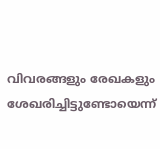വിവരങ്ങളും രേഖകളും ശേഖരിച്ചിട്ടുണ്ടോയെന്ന്‌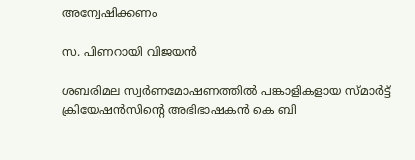അന്വേഷിക്കണം

സ. പിണറായി വിജയൻ

ശബരിമല സ്വര്‍ണമോഷണത്തില്‍ പങ്കാളികളായ സ്മാര്‍ട്ട് ക്രിയേഷന്‍സിന്റെ അഭിഭാഷകൻ കെ ബി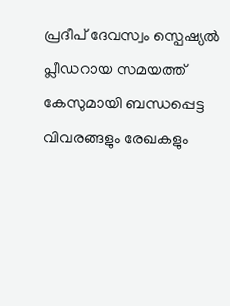പ്രദീപ് ദേവസ്വം സ്പെഷ്യല്‍ പ്ലീഡറായ സമയത്ത്‌ കേസുമായി ബന്ധപ്പെട്ട വിവരങ്ങളും രേഖകളും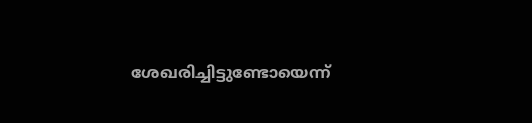ശേഖരിച്ചിട്ടുണ്ടോയെന്ന്‌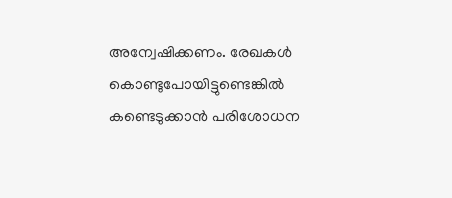അന്വേഷിക്കണം. രേഖകൾ കൊണ്ടുപോയിട്ടുണ്ടെങ്കിൽ കണ്ടെടുക്കാൻ പരിശോധന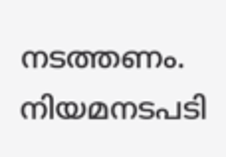നടത്തണം. നിയമനടപടി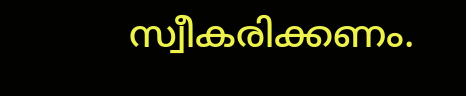സ്വീകരിക്കണം.